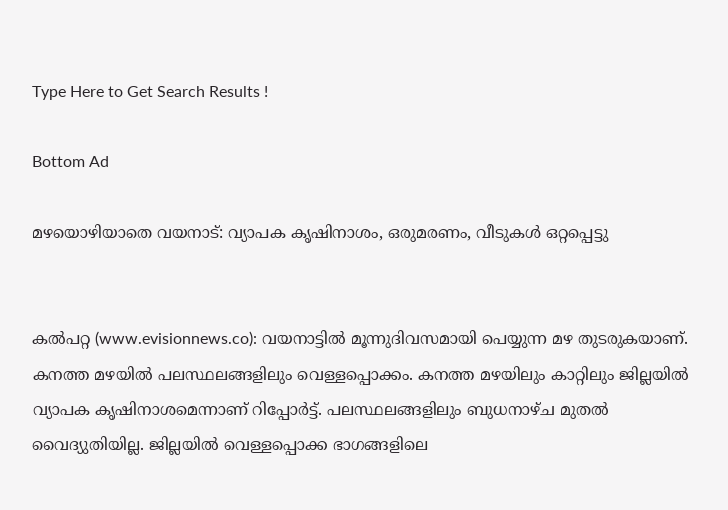Type Here to Get Search Results !

Bottom Ad

മഴയൊഴിയാതെ വയനാട്: വ്യാപക കൃഷിനാശം, ഒരുമരണം, വീടുകള്‍ ഒറ്റപ്പെട്ടു


കല്‍പറ്റ (www.evisionnews.co): വയനാട്ടില്‍ മൂന്നുദിവസമായി പെയ്യുന്ന മഴ തുടരുകയാണ്. കനത്ത മഴയില്‍ പലസ്ഥലങ്ങളിലും വെള്ളപ്പൊക്കം. കനത്ത മഴയിലും കാറ്റിലും ജില്ലയില്‍ വ്യാപക കൃഷിനാശമെന്നാണ് റിപ്പോര്‍ട്ട്. പലസ്ഥലങ്ങളിലും ബുധനാഴ്ച മുതല്‍ വൈദ്യുതിയില്ല. ജില്ലയില്‍ വെള്ളപ്പൊക്ക ഭാഗങ്ങളിലെ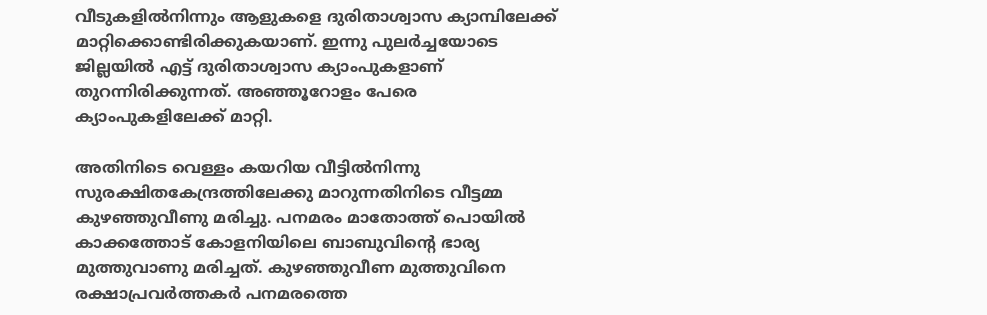വീടുകളില്‍നിന്നും ആളുകളെ ദുരിതാശ്വാസ ക്യാമ്പിലേക്ക് മാറ്റിക്കൊണ്ടിരിക്കുകയാണ്. ഇന്നു പുലര്‍ച്ചയോടെ ജില്ലയില്‍ എട്ട് ദുരിതാശ്വാസ ക്യാംപുകളാണ് തുറന്നിരിക്കുന്നത്. അഞ്ഞൂറോളം പേരെ ക്യാംപുകളിലേക്ക് മാറ്റി.

അതിനിടെ വെള്ളം കയറിയ വീട്ടില്‍നിന്നു സുരക്ഷിതകേന്ദ്രത്തിലേക്കു മാറുന്നതിനിടെ വീട്ടമ്മ കുഴഞ്ഞുവീണു മരിച്ചു. പനമരം മാതോത്ത് പൊയില്‍ കാക്കത്തോട് കോളനിയിലെ ബാബുവിന്റെ ഭാര്യ മുത്തുവാണു മരിച്ചത്. കുഴഞ്ഞുവീണ മുത്തുവിനെ രക്ഷാപ്രവര്‍ത്തകര്‍ പനമരത്തെ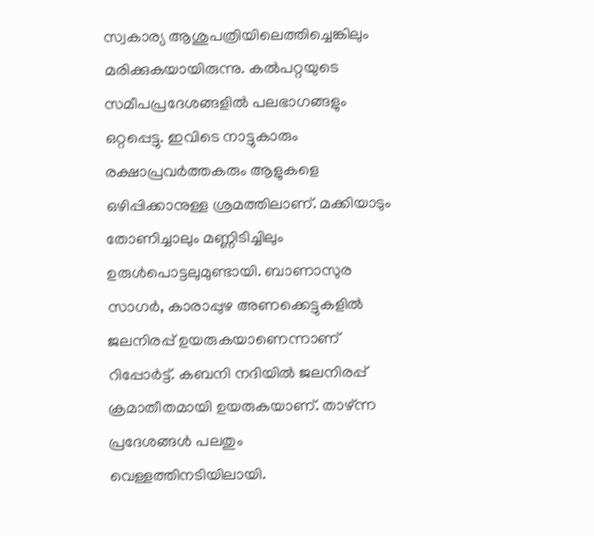സ്വകാര്യ ആശുപത്രിയിലെത്തിച്ചെങ്കിലും മരിക്കുകയായിരുന്നു. കല്‍പറ്റയുടെ സമീപപ്രദേശങ്ങളില്‍ പലഭാഗങ്ങളും ഒറ്റപ്പെട്ടു. ഇവിടെ നാട്ടുകാരും രക്ഷാപ്രവര്‍ത്തകരും ആളുകളെ ഒഴിപ്പിക്കാനുള്ള ശ്രമത്തിലാണ്. മക്കിയാടും തോണിച്ചാലും മണ്ണിടിച്ചിലും ഉരുള്‍പൊട്ടലുമുണ്ടായി. ബാണാസുര സാഗര്‍, കാരാപ്പുഴ അണക്കെട്ടുകളില്‍ ജലനിരപ്പ് ഉയരുകയാണെന്നാണ് റിപ്പോര്‍ട്ട്. കബനി നദിയില്‍ ജലനിരപ്പ് ക്രമാതീതമായി ഉയരുകയാണ്. താഴ്ന്ന പ്രദേശങ്ങള്‍ പലതും വെള്ളത്തിനടിയിലായി.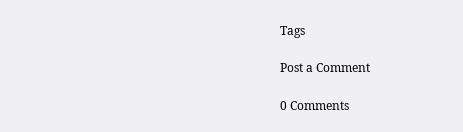Tags

Post a Comment

0 Comments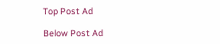Top Post Ad

Below Post Ad